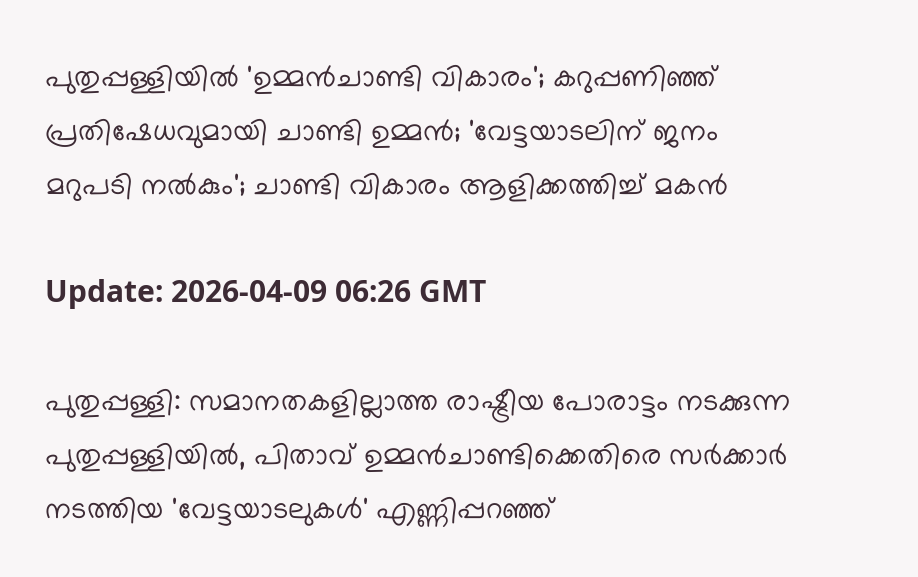പുതുപ്പള്ളിയില്‍ 'ഉമ്മന്‍ചാണ്ടി വികാരം'; കറുപ്പണിഞ്ഞ് പ്രതിഷേധവുമായി ചാണ്ടി ഉമ്മന്‍; 'വേട്ടയാടലിന് ജനം മറുപടി നല്‍കും'; ചാണ്ടി വികാരം ആളിക്കത്തിച്ച് മകന്‍

Update: 2026-04-09 06:26 GMT

പുതുപ്പള്ളി: സമാനതകളില്ലാത്ത രാഷ്ട്രീയ പോരാട്ടം നടക്കുന്ന പുതുപ്പള്ളിയില്‍, പിതാവ് ഉമ്മന്‍ചാണ്ടിക്കെതിരെ സര്‍ക്കാര്‍ നടത്തിയ 'വേട്ടയാടലുകള്‍' എണ്ണിപ്പറഞ്ഞ്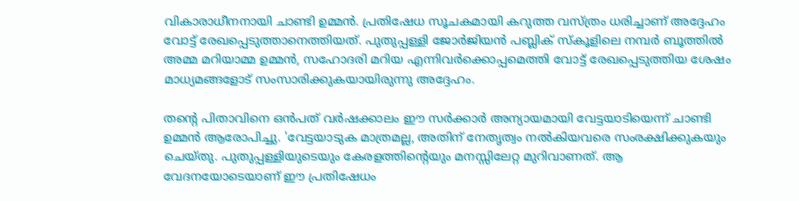വികാരാധീനനായി ചാണ്ടി ഉമ്മന്‍. പ്രതിഷേധ സൂചകമായി കറുത്ത വസ്ത്രം ധരിച്ചാണ് അദ്ദേഹം വോട്ട് രേഖപ്പെടുത്താനെത്തിയത്. പുതുപ്പള്ളി ജോര്‍ജിയന്‍ പബ്ലിക് സ്‌കൂളിലെ നമ്പര്‍ ബൂത്തില്‍ അമ്മ മറിയാമ്മ ഉമ്മന്‍, സഹോദരി മറിയ എന്നിവര്‍ക്കൊപ്പമെത്തി വോട്ട് രേഖപ്പെടുത്തിയ ശേഷം മാധ്യമങ്ങളോട് സംസാരിക്കുകയായിരുന്നു അദ്ദേഹം.

തന്റെ പിതാവിനെ ഒന്‍പത് വര്‍ഷക്കാലം ഈ സര്‍ക്കാര്‍ അന്യായമായി വേട്ടയാടിയെന്ന് ചാണ്ടി ഉമ്മന്‍ ആരോപിച്ചു. 'വേട്ടയാടുക മാത്രമല്ല, അതിന് നേതൃത്വം നല്‍കിയവരെ സംരക്ഷിക്കുകയും ചെയ്തു. പുതുപ്പള്ളിയുടെയും കേരളത്തിന്റെയും മനസ്സിലേറ്റ മുറിവാണത്. ആ വേദനയോടെയാണ് ഈ പ്രതിഷേധം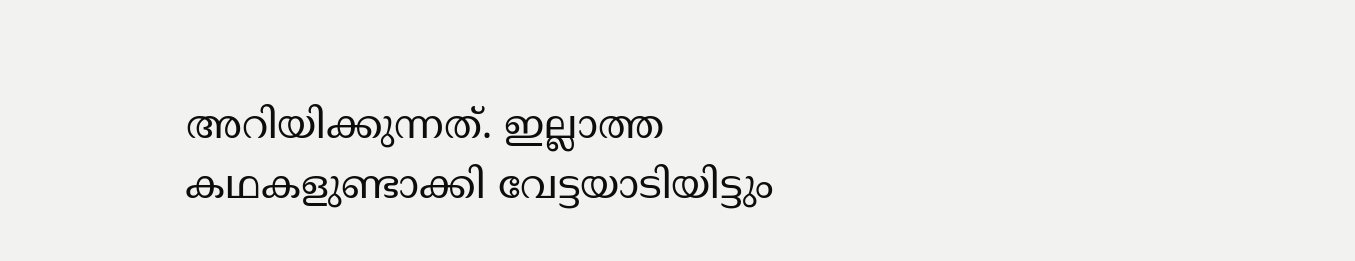അറിയിക്കുന്നത്. ഇല്ലാത്ത കഥകളുണ്ടാക്കി വേട്ടയാടിയിട്ടും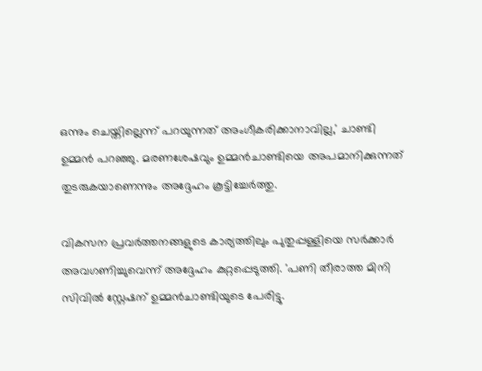ഒന്നും ചെയ്തില്ലെന്ന് പറയുന്നത് അംഗീകരിക്കാനാവില്ല,' ചാണ്ടി ഉമ്മന്‍ പറഞ്ഞു. മരണശേഷവും ഉമ്മന്‍ചാണ്ടിയെ അപമാനിക്കുന്നത് തുടരുകയാണെന്നും അദ്ദേഹം കൂട്ടിച്ചേര്‍ത്തു.

വികസന പ്രവര്‍ത്തനങ്ങളുടെ കാര്യത്തിലും പുതുപ്പള്ളിയെ സര്‍ക്കാര്‍ അവഗണിച്ചുവെന്ന് അദ്ദേഹം കുറ്റപ്പെടുത്തി. 'പണി തീരാത്ത മിനി സിവില്‍ സ്റ്റേഷന് ഉമ്മന്‍ചാണ്ടിയുടെ പേരിട്ടു.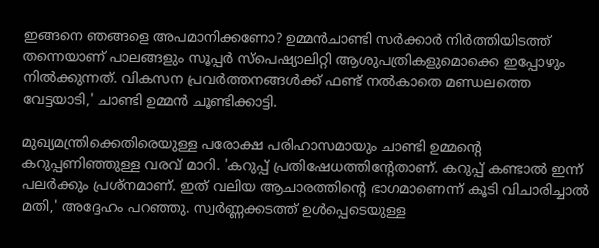ഇങ്ങനെ ഞങ്ങളെ അപമാനിക്കണോ? ഉമ്മന്‍ചാണ്ടി സര്‍ക്കാര്‍ നിര്‍ത്തിയിടത്ത് തന്നെയാണ് പാലങ്ങളും സൂപ്പര്‍ സ്‌പെഷ്യാലിറ്റി ആശുപത്രികളുമൊക്കെ ഇപ്പോഴും നില്‍ക്കുന്നത്. വികസന പ്രവര്‍ത്തനങ്ങള്‍ക്ക് ഫണ്ട് നല്‍കാതെ മണ്ഡലത്തെ വേട്ടയാടി,' ചാണ്ടി ഉമ്മന്‍ ചൂണ്ടിക്കാട്ടി.

മുഖ്യമന്ത്രിക്കെതിരെയുള്ള പരോക്ഷ പരിഹാസമായും ചാണ്ടി ഉമ്മന്റെ കറുപ്പണിഞ്ഞുള്ള വരവ് മാറി. 'കറുപ്പ് പ്രതിഷേധത്തിന്റേതാണ്. കറുപ്പ് കണ്ടാല്‍ ഇന്ന് പലര്‍ക്കും പ്രശ്നമാണ്. ഇത് വലിയ ആചാരത്തിന്റെ ഭാഗമാണെന്ന് കൂടി വിചാരിച്ചാല്‍ മതി,' അദ്ദേഹം പറഞ്ഞു. സ്വര്‍ണ്ണക്കടത്ത് ഉള്‍പ്പെടെയുള്ള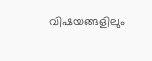വിഷയങ്ങളിലും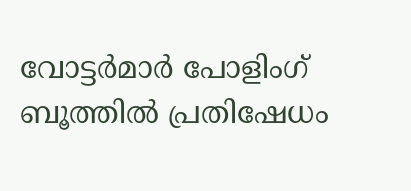വോട്ടര്‍മാര്‍ പോളിംഗ് ബൂത്തില്‍ പ്രതിഷേധം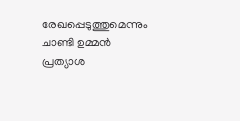രേഖപ്പെടുത്തുമെന്നും ചാണ്ടി ഉമ്മന്‍ പ്രത്യാശ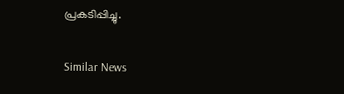പ്രകടിപ്പിച്ചു.

Similar News